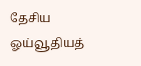தேசிய ஓய்வூதியத்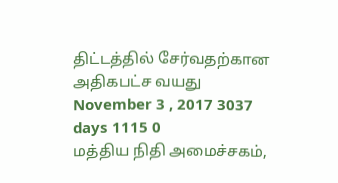திட்டத்தில் சேர்வதற்கான அதிகபட்ச வயது
November 3 , 2017 3037 days 1115 0
மத்திய நிதி அமைச்சகம்,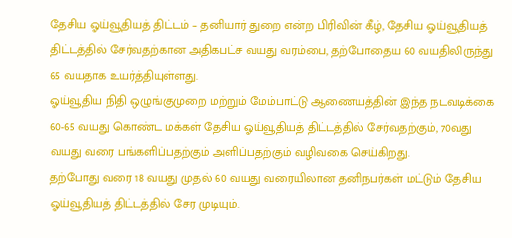தேசிய ஓய்வூதியத் திட்டம் – தனியார் துறை என்ற பிரிவின் கீழ், தேசிய ஓய்வூதியத் திட்டத்தில் சேர்வதற்கான அதிகபட்ச வயது வரம்பை, தற்போதைய 60 வயதிலிருந்து 65 வயதாக உயர்த்தியுள்ளது.
ஓய்வூதிய நிதி ஒழுங்குமுறை மற்றும் மேம்பாட்டு ஆணையத்தின் இந்த நடவடிக்கை 60-65 வயது கொண்ட மக்கள் தேசிய ஓய்வூதியத் திட்டத்தில் சேர்வதற்கும், 70வது வயது வரை பங்களிப்பதற்கும் அளிப்பதற்கும் வழிவகை செய்கிறது.
தற்போது வரை 18 வயது முதல் 60 வயது வரையிலான தனிநபர்கள் மட்டும் தேசிய ஓய்வூதியத் திட்டத்தில் சேர முடியும்.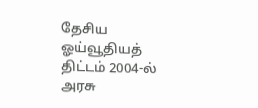தேசிய ஓய்வூதியத் திட்டம் 2004-ல் அரசு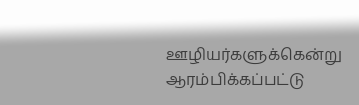ஊழியர்களுக்கென்று ஆரம்பிக்கப்பட்டு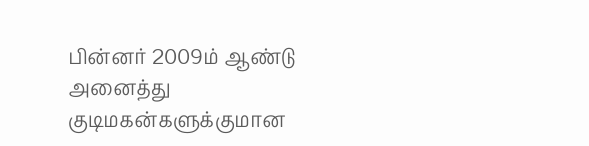பின்னர் 2009ம் ஆண்டு அனைத்து குடிமகன்களுக்குமான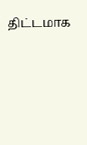திட்டமாக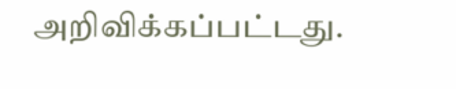அறிவிக்கப்பட்டது.